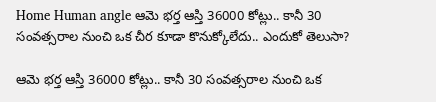Home Human angle ఆమె భర్త ఆస్తి 36000 కోట్లు.. కానీ 30 సంవత్సరాల నుంచి ఒక చీర కూడా కొనుక్కోలేదు.. ఎందుకో తెలుసా?

ఆమె భర్త ఆస్తి 36000 కోట్లు.. కానీ 30 సంవత్సరాల నుంచి ఒక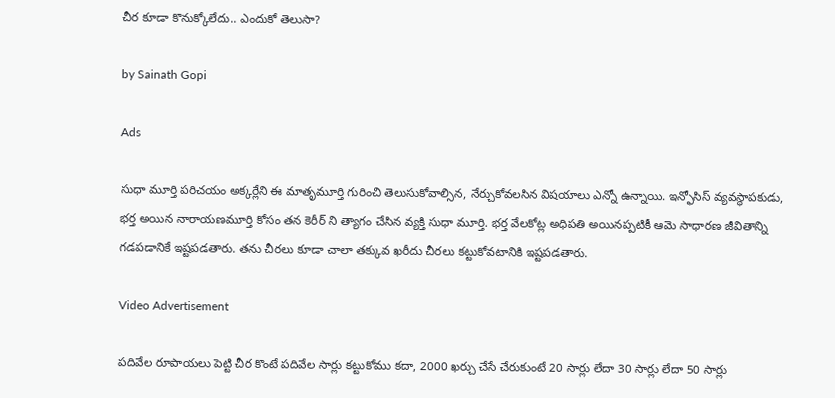చీర కూడా కొనుక్కోలేదు.. ఎందుకో తెలుసా?

by Sainath Gopi

Ads

సుధా మూర్తి పరిచయం అక్కర్లేని ఈ మాతృమూర్తి గురించి తెలుసుకోవాల్సిన, నేర్చుకోవలసిన విషయాలు ఎన్నో ఉన్నాయి. ఇన్ఫోసిస్ వ్యవస్థాపకుడు, భర్త అయిన నారాయణమూర్తి కోసం తన కెరీర్ ని త్యాగం చేసిన వ్యక్తి సుధా మూర్తి. భర్త వేలకోట్ల అధిపతి అయినప్పటికీ ఆమె సాధారణ జీవితాన్ని గడపడానికే ఇష్టపడతారు. తను చీరలు కూడా చాలా తక్కువ ఖరీదు చీరలు కట్టుకోవటానికి ఇష్టపడతారు.

Video Advertisement

పదివేల రూపాయలు పెట్టి చీర కొంటే పదివేల సార్లు కట్టుకోము కదా, 2000 ఖర్చు చేసే చేరుకుంటే 20 సార్లు లేదా 30 సార్లు లేదా 50 సార్లు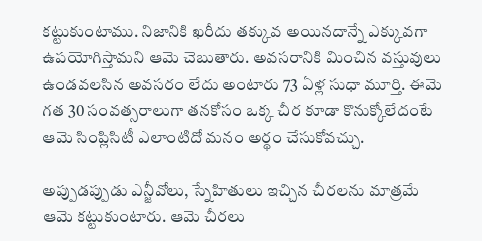కట్టుకుంటాము. నిజానికి ఖరీదు తక్కువ అయినదాన్నే ఎక్కువగా ఉపయోగిస్తామని ఆమె చెబుతారు. అవసరానికి మించిన వస్తువులు ఉండవలసిన అవసరం లేదు అంటారు 73 ఏళ్ల సుధా మూర్తి. ఈమె గత 30 సంవత్సరాలుగా తనకోసం ఒక్క చీర కూడా కొనుక్కోలేదంటే ఆమె సింప్లిసిటీ ఎలాంటిదో మనం అర్థం చేసుకోవచ్చు.

అప్పుడప్పుడు ఎన్జీవోలు, స్నేహితులు ఇచ్చిన చీరలను మాత్రమే ఆమె కట్టుకుంటారు. ఆమె చీరలు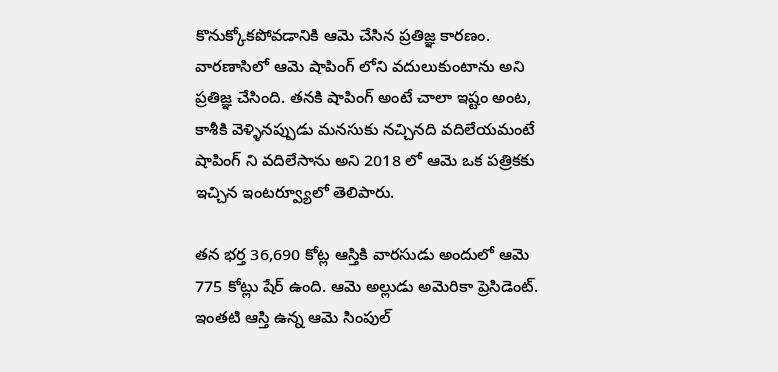కొనుక్కోకపోవడానికి ఆమె చేసిన ప్రతిజ్ఞ కారణం. వారణాసిలో ఆమె షాపింగ్ లోని వదులుకుంటాను అని ప్రతిజ్ఞ చేసింది. తనకి షాపింగ్ అంటే చాలా ఇష్టం అంట, కాశీకి వెళ్ళినప్పుడు మనసుకు నచ్చినది వదిలేయమంటే షాపింగ్ ని వదిలేసాను అని 2018 లో ఆమె ఒక పత్రికకు ఇచ్చిన ఇంటర్వ్యూలో తెలిపారు.

తన భర్త 36,690 కోట్ల ఆస్తికి వారసుడు అందులో ఆమె 775 కోట్లు షేర్ ఉంది. ఆమె అల్లుడు అమెరికా ప్రెసిడెంట్. ఇంతటి ఆస్తి ఉన్న ఆమె సింపుల్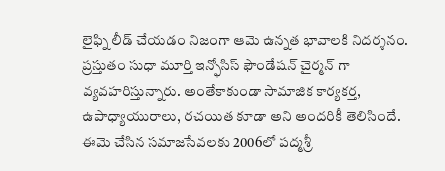లైఫ్ని లీడ్ చేయడం నిజంగా ఆమె ఉన్నత భావాలకి నిదర్శనం. ప్రస్తుతం సుధా మూర్తి ఇన్ఫోసిస్ ఫౌండేషన్ చైర్మన్ గా వ్యవహరిస్తున్నారు. అంతేకాకుండా సామాజిక కార్యకర్త, ఉపాధ్యాయురాలు, రచయిత కూడా అని అందరికీ తెలిసిందే. ఈమె చేసిన సమాజసేవలకు 2006లో పద్మశ్రీ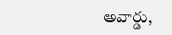అవార్డు,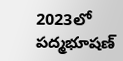2023లో పద్మభూషణ్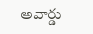అవార్డు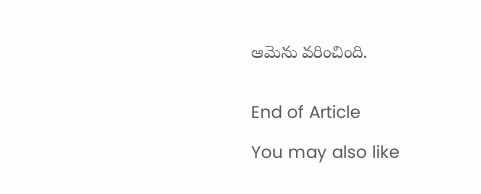ఆమెను వరించింది.


End of Article

You may also like